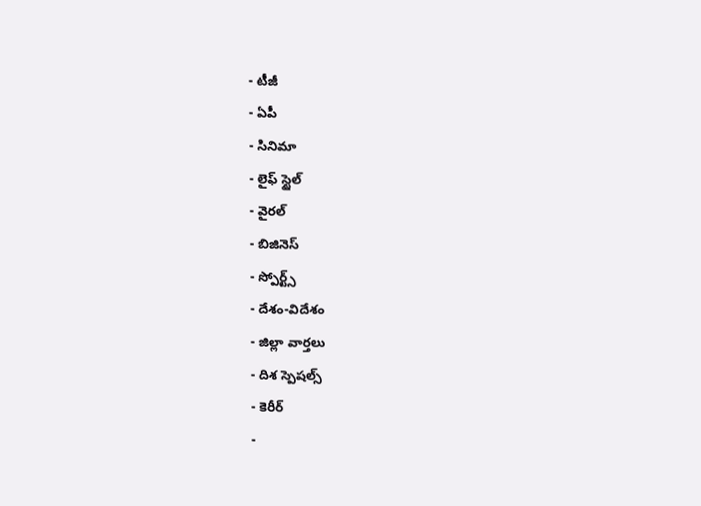- టీజీ
- ఏపీ
- సినిమా
- లైఫ్ స్టైల్
- వైరల్
- బిజినెస్
- స్పోర్ట్స్
- దేశం-విదేశం
- జిల్లా వార్తలు
- దిశ స్పెషల్స్
- కెరీర్
-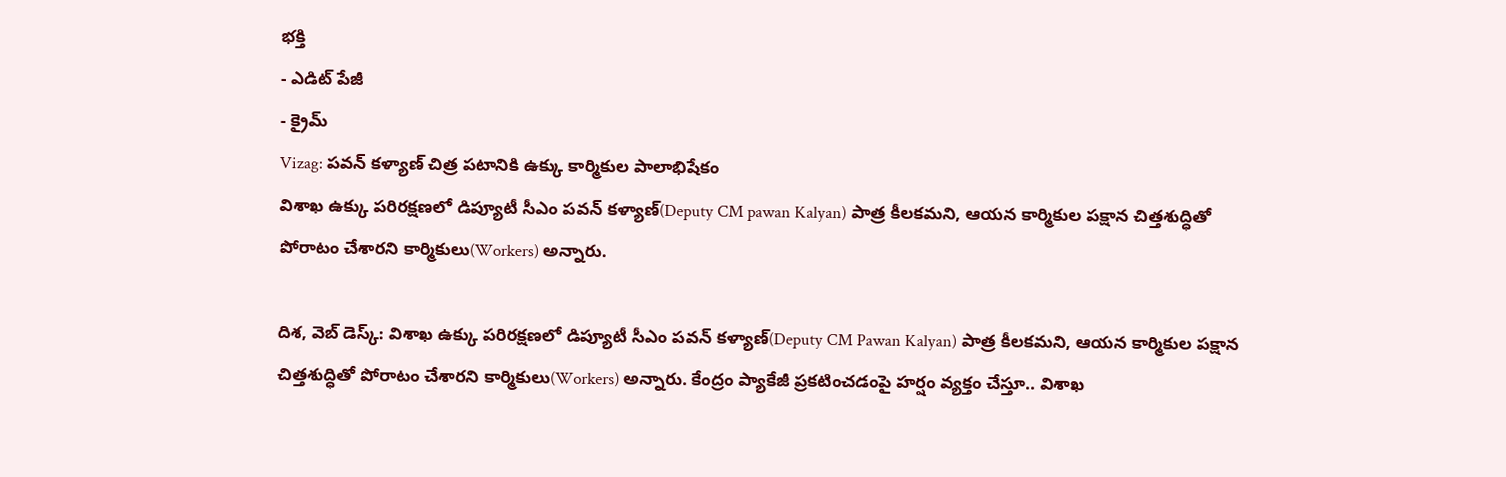భక్తి
- ఎడిట్ పేజీ
- క్రైమ్
Vizag: పవన్ కళ్యాణ్ చిత్ర పటానికి ఉక్కు కార్మికుల పాలాభిషేకం
విశాఖ ఉక్కు పరిరక్షణలో డిప్యూటీ సీఎం పవన్ కళ్యాణ్(Deputy CM pawan Kalyan) పాత్ర కీలకమని, ఆయన కార్మికుల పక్షాన చిత్తశుద్ధితో పోరాటం చేశారని కార్మికులు(Workers) అన్నారు.

దిశ, వెబ్ డెస్క్: విశాఖ ఉక్కు పరిరక్షణలో డిప్యూటీ సీఎం పవన్ కళ్యాణ్(Deputy CM Pawan Kalyan) పాత్ర కీలకమని, ఆయన కార్మికుల పక్షాన చిత్తశుద్ధితో పోరాటం చేశారని కార్మికులు(Workers) అన్నారు. కేంద్రం ప్యాకేజీ ప్రకటించడంపై హర్షం వ్యక్తం చేస్తూ.. విశాఖ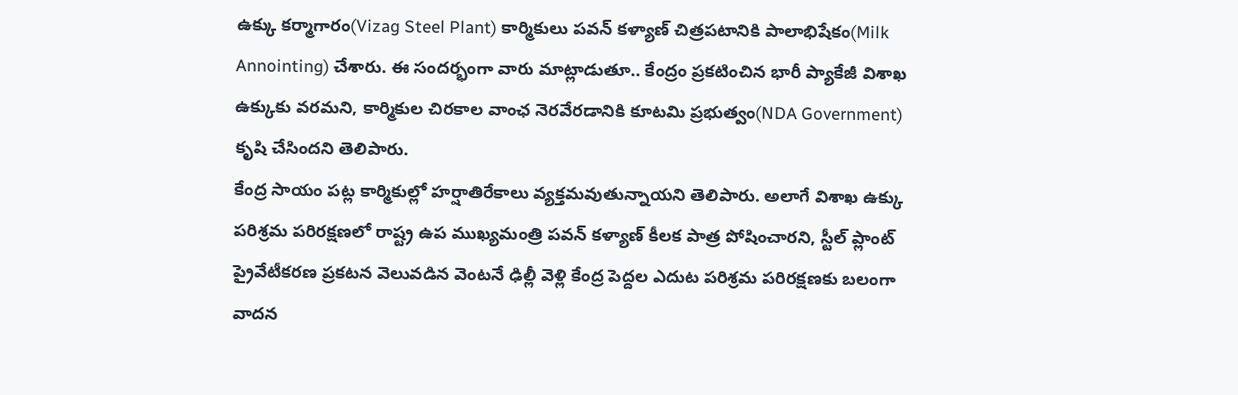ఉక్కు కర్మాగారం(Vizag Steel Plant) కార్మికులు పవన్ కళ్యాణ్ చిత్రపటానికి పాలాభిషేకం(Milk Annointing) చేశారు. ఈ సందర్భంగా వారు మాట్లాడుతూ.. కేంద్రం ప్రకటించిన భారీ ప్యాకేజీ విశాఖ ఉక్కుకు వరమని, కార్మికుల చిరకాల వాంఛ నెరవేరడానికి కూటమి ప్రభుత్వం(NDA Government) కృషి చేసిందని తెలిపారు.
కేంద్ర సాయం పట్ల కార్మికుల్లో హర్షాతిరేకాలు వ్యక్తమవుతున్నాయని తెలిపారు. అలాగే విశాఖ ఉక్కు పరిశ్రమ పరిరక్షణలో రాష్ట్ర ఉప ముఖ్యమంత్రి పవన్ కళ్యాణ్ కీలక పాత్ర పోషించారని, స్టీల్ ప్లాంట్ ప్రైవేటీకరణ ప్రకటన వెలువడిన వెంటనే ఢిల్లీ వెళ్లి కేంద్ర పెద్దల ఎదుట పరిశ్రమ పరిరక్షణకు బలంగా వాదన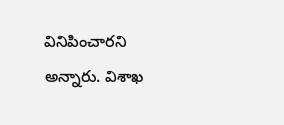వినిపించారని అన్నారు. విశాఖ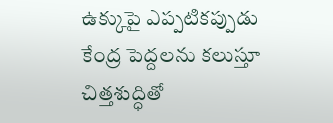ఉక్కుపై ఎప్పటికప్పుడు కేంద్ర పెద్దలను కలుస్తూ చిత్తశుద్ధితో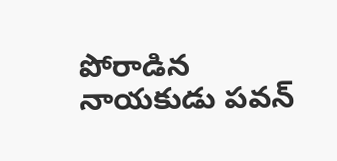పోరాడిన నాయకుడు పవన్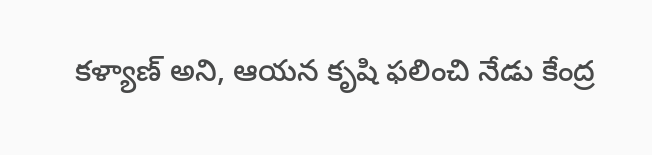కళ్యాణ్ అని, ఆయన కృషి ఫలించి నేడు కేంద్ర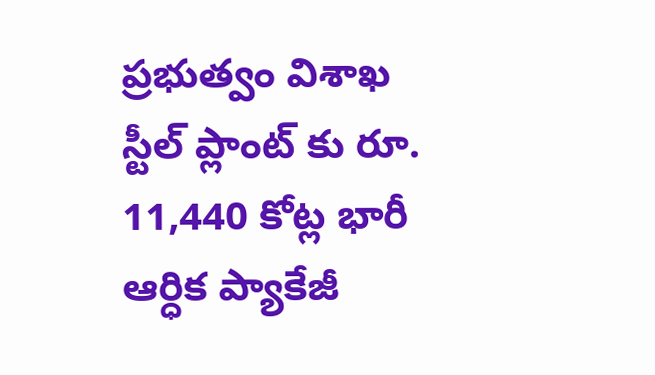ప్రభుత్వం విశాఖ స్టీల్ ప్లాంట్ కు రూ. 11,440 కోట్ల భారీ ఆర్ధిక ప్యాకేజీ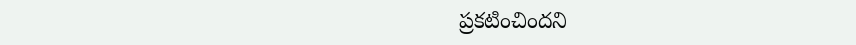ప్రకటించిందని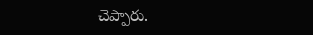చెప్పారు.